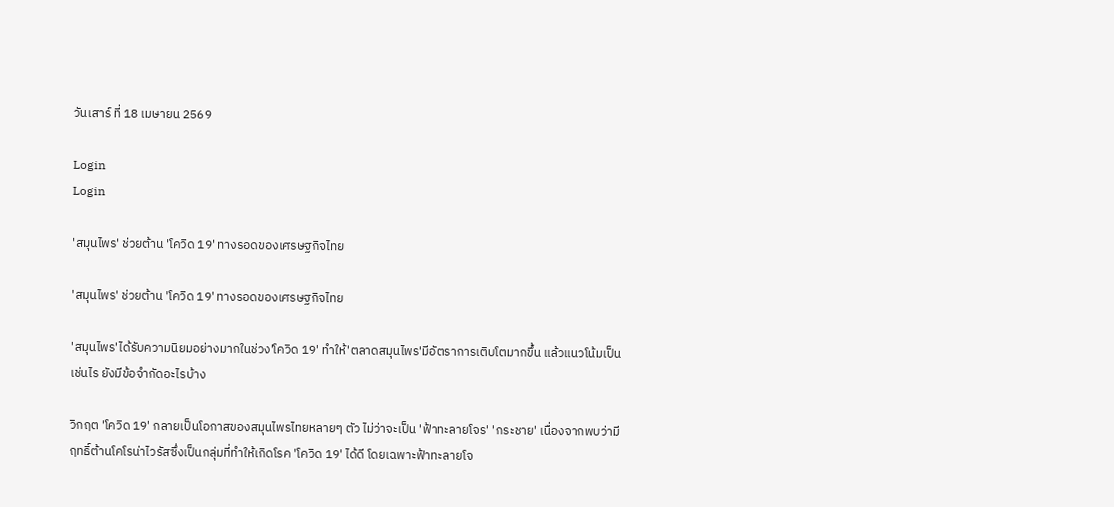วันเสาร์ ที่ 18 เมษายน 2569

Login
Login

'สมุนไพร' ช่วยต้าน 'โควิด 19' ทางรอดของเศรษฐกิจไทย

'สมุนไพร' ช่วยต้าน 'โควิด 19' ทางรอดของเศรษฐกิจไทย

'สมุนไพร'ได้รับความนิยมอย่างมากในช่วง'โควิด 19' ทำให้'ตลาดสมุนไพร'มีอัตราการเติบโตมากขึ้น แล้วแนวโน้มเป็นเช่นไร ยังมีข้อจำกัดอะไรบ้าง

วิกฤต 'โควิด 19' กลายเป็นโอกาสของสมุนไพรไทยหลายๆ ตัว ไม่ว่าจะเป็น 'ฟ้าทะลายโจร' 'กระชาย' เนื่องจากพบว่ามีฤทธิ์ต้านโคโรน่าไวรัสซึ่งเป็นกลุ่มที่ทำให้เกิดโรค 'โควิด 19' ได้ดี โดยเฉพาะฟ้าทะลายโจ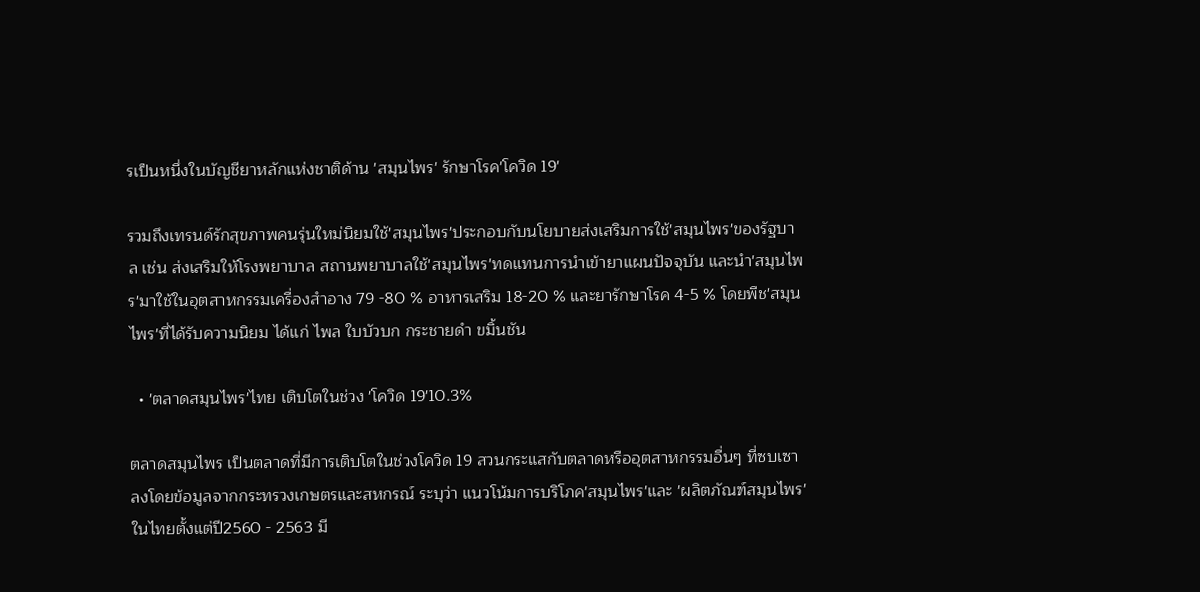รเป็นหนึ่งในบัญชียาหลักแห่งชาติด้าน 'สมุนไพร' รักษาโรค'โควิด 19'

รวมถึงเทรนด์รักสุขภาพคนรุ่นใหม่นิยมใช้'สมุนไพร'ประกอบกับนโยบายส่งเสริมการใช้'สมุนไพร'ของรัฐบาล เช่น ส่งเสริมให้โรงพยาบาล สถานพยาบาลใช้'สมุนไพร'ทดแทนการนำเข้ายาแผนปัจจุบัน และนำ'สมุนไพร'มาใช้ในอุตสาหกรรมเครื่องสำอาง 79 -80 % อาหารเสริม 18-20 % และยารักษาโรค 4-5 % โดยพืช'สมุนไพร'ที่ได้รับความนิยม ได้แก่ ไพล ใบบัวบก กระชายดำ ขมิ้นชัน

  • 'ตลาดสมุนไพร'ไทย เติบโตในช่วง 'โควิด 19'10.3%

ตลาดสมุนไพร เป็นตลาดที่มีการเติบโตในช่วงโควิด 19 สวนกระแสกับตลาดหรืออุตสาหกรรมอื่นๆ ที่ซบเซาลงโดยข้อมูลจากกระทรวงเกษตรและสหกรณ์ ระบุว่า แนวโน้มการบริโภค'สมุนไพร'และ 'ผลิตภัณฑ์สมุนไพร'ในไทยตั้งแต่ปี2560 - 2563 มี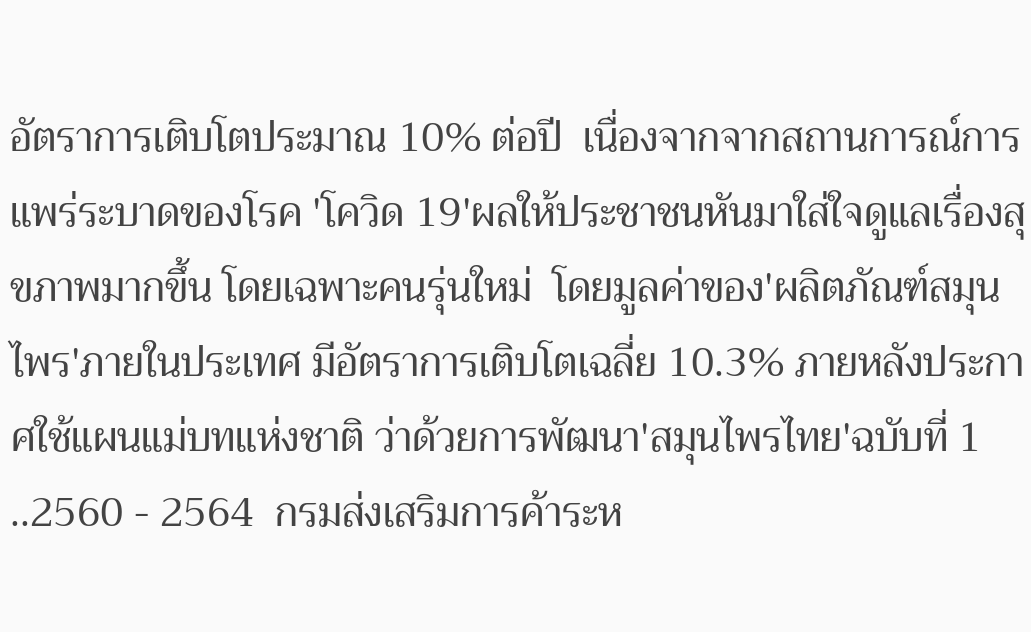อัตราการเติบโตประมาณ 10% ต่อปี  เนื่องจากจากสถานการณ์การแพร่ระบาดของโรค 'โควิด 19'ผลให้ประชาชนหันมาใส่ใจดูแลเรื่องสุขภาพมากขึ้น โดยเฉพาะคนรุ่นใหม่  โดยมูลค่าของ'ผลิตภัณฑ์สมุนไพร'ภายในประเทศ มีอัตราการเติบโตเฉลี่ย 10.3% ภายหลังประกาศใช้แผนแม่บทแห่งชาติ ว่าด้วยการพัฒนา'สมุนไพรไทย'ฉบับที่ 1 ..2560 - 2564  กรมส่งเสริมการค้าระห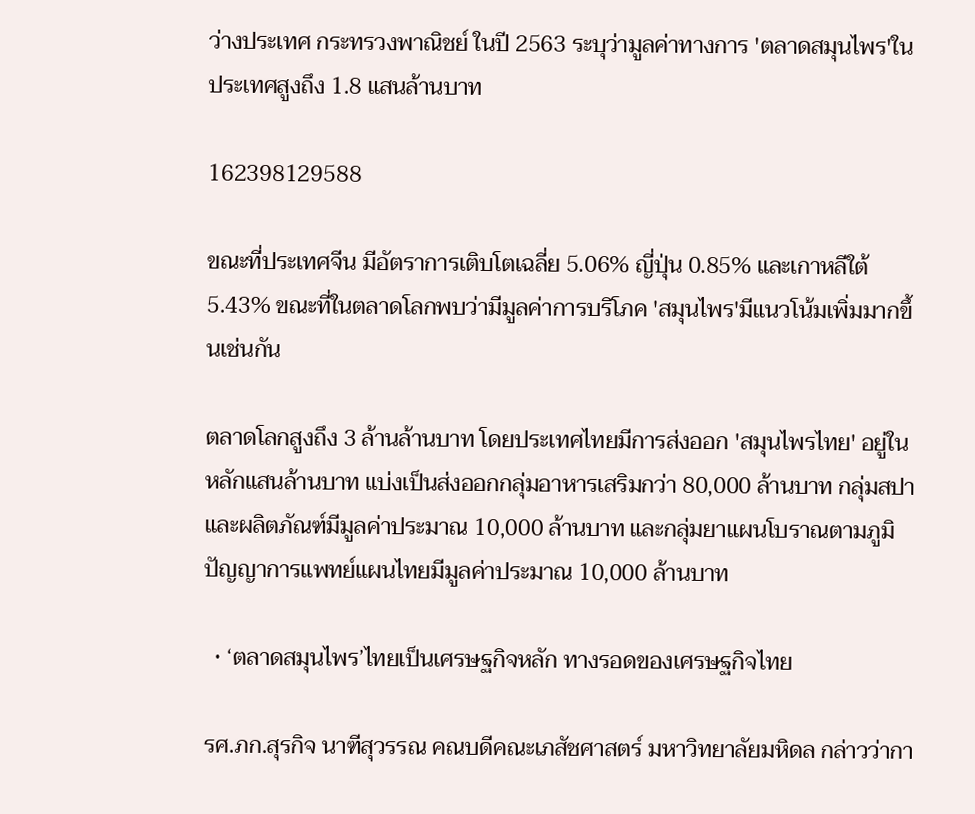ว่างประเทศ กระทรวงพาณิชย์ ในปี 2563 ระบุว่ามูลค่าทางการ 'ตลาดสมุนไพร'ในประเทศสูงถึง 1.8 แสนล้านบาท

162398129588

ขณะที่ประเทศจีน มีอัตราการเติบโตเฉลี่ย 5.06% ญี่ปุ่น 0.85% และเกาหลีใต้ 5.43% ขณะที่ในตลาดโลกพบว่ามีมูลค่าการบริโภค 'สมุนไพร'มีแนวโน้มเพิ่มมากขึ้นเช่นกัน

ตลาดโลกสูงถึง 3 ล้านล้านบาท โดยประเทศไทยมีการส่งออก 'สมุนไพรไทย' อยู่ในหลักแสนล้านบาท แบ่งเป็นส่งออกกลุ่มอาหารเสริมกว่า 80,000 ล้านบาท กลุ่มสปาและผลิตภัณฑ์มีมูลค่าประมาณ 10,000 ล้านบาท และกลุ่มยาแผนโบราณตามภูมิปัญญาการแพทย์แผนไทยมีมูลค่าประมาณ 10,000 ล้านบาท

  • ‘ตลาดสมุนไพร’ไทยเป็นเศรษฐกิจหลัก ทางรอดของเศรษฐกิจไทย

รศ.ภก.สุรกิจ นาฑีสุวรรณ คณบดีคณะเภสัชศาสตร์ มหาวิทยาลัยมหิดล กล่าวว่ากา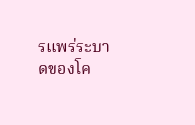รแพร่ระบาดของโค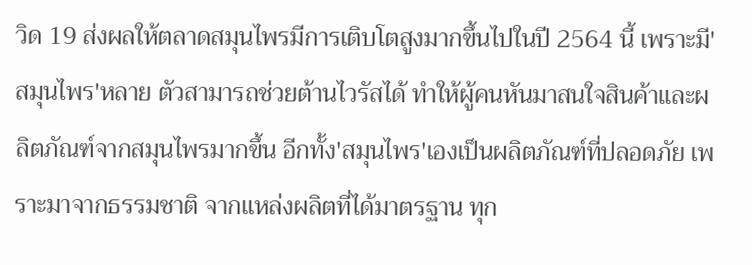วิด 19 ส่งผลให้ตลาดสมุนไพรมีการเติบโตสูงมากขึ้นไปในปี 2564 นี้ เพราะมี'สมุนไพร'หลาย ตัวสามารถช่วยต้านไวรัสได้ ทำให้ผู้คนหันมาสนใจสินค้าและผลิตภัณฑ์จากสมุนไพรมากขึ้น อีกทั้ง'สมุนไพร'เองเป็นผลิตภัณฑ์ที่ปลอดภัย เพราะมาจากธรรมชาติ จากแหล่งผลิตที่ได้มาตรฐาน ทุก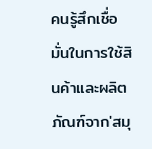คนรู้สึกเชื่อมั่นในการใช้สินค้าและผลิตภัณฑ์จาก'สมุ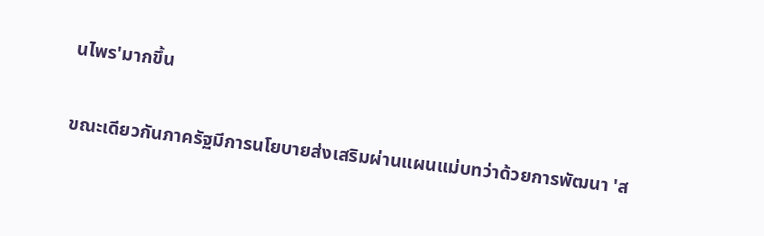นไพร'มากขึ้น

ขณะเดียวกันภาครัฐมีการนโยบายส่งเสริมผ่านแผนแม่บทว่าด้วยการพัฒนา 'ส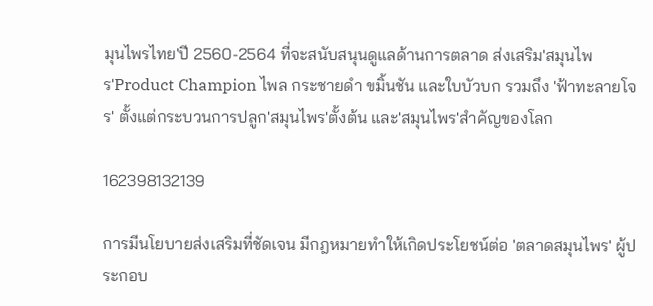มุนไพรไทย'ปี 2560-2564 ที่จะสนับสนุนดูแลด้านการตลาด ส่งเสริม'สมุนไพร'Product Champion ไพล กระชายดำ ขมิ้นชัน และใบบัวบก รวมถึง 'ฟ้าทะลายโจร' ตั้งแต่กระบวนการปลูก'สมุนไพร'ตั้งต้น และ'สมุนไพร'สำคัญของโลก

162398132139

การมีนโยบายส่งเสริมที่ชัดเจน มีกฎหมายทำให้เกิดประโยชน์ต่อ 'ตลาดสมุนไพร' ผู้ประกอบ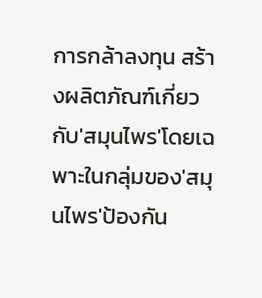การกล้าลงทุน สร้างผลิตภัณฑ์เกี่ยวกับ'สมุนไพร'โดยเฉพาะในกลุ่มของ'สมุนไพร'ป้องกัน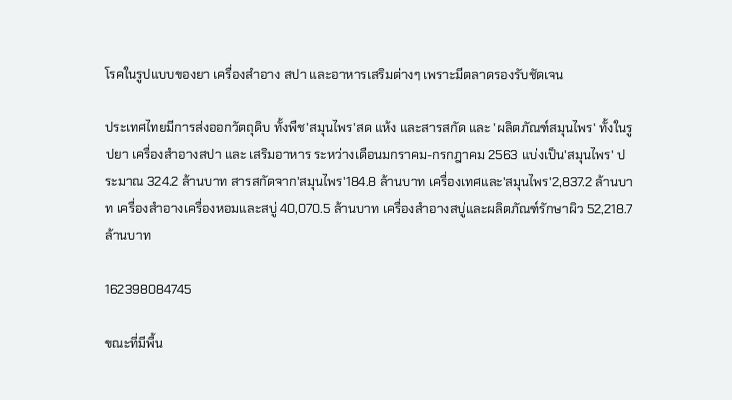โรคในรูปแบบของยา เครื่องสำอาง สปา และอาหารเสริมต่างๆ เพราะมีตลาดรองรับชัดเจน

ประเทศไทยมีการส่งออกวัตถุดิบ ทั้งพืช'สมุนไพร'สด แห้ง และสารสกัด และ 'ผลิตภัณฑ์สมุนไพร' ทั้งในรูปยา เครื่องสำอางสปา และ เสริมอาหาร ระหว่างเดือนมกราคม-กรกฎาคม 2563 แบ่งเป็น'สมุนไพร' ประมาณ 324.2 ล้านบาท สารสกัดจาก'สมุนไพร'184.8 ล้านบาท เครื่องเทศและ'สมุนไพร'2,837.2 ล้านบาท เครื่องสำอางเครื่องหอมและสบู่ 40,070.5 ล้านบาท เครื่องสำอางสบู่และผลิตภัณฑ์รักษาผิว 52,218.7 ล้านบาท

162398084745

ขณะที่มีพื้น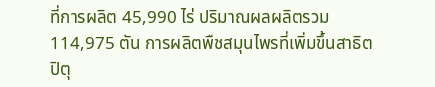ที่การผลิต 45,990 ไร่ ปริมาณผลผลิตรวม 114,975 ตัน การผลิตพืชสมุนไพรที่เพิ่มขึ้นสาธิต ปิตุ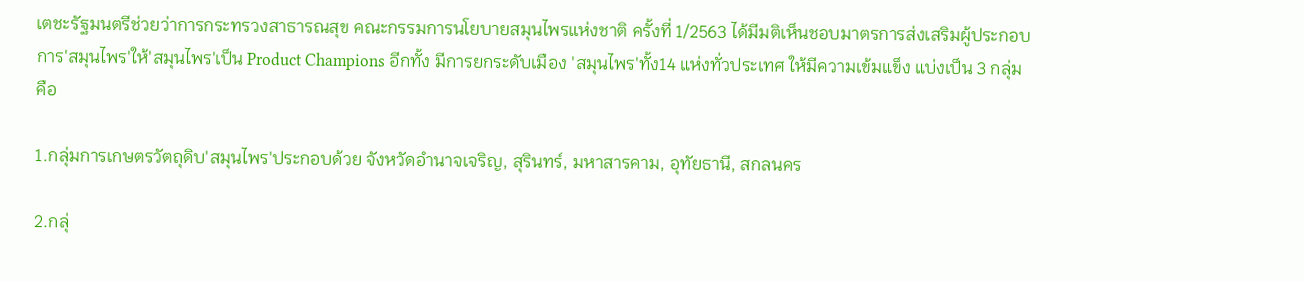เตชะรัฐมนตรีช่วยว่าการกระทรวงสาธารณสุข คณะกรรมการนโยบายสมุนไพรแห่งชาติ ครั้งที่ 1/2563 ได้มีมติเห็นชอบมาตรการส่งเสริมผู้ประกอบการ'สมุนไพร'ให้'สมุนไพร'เป็น Product Champions อีกทั้ง มีการยกระดับเมือง 'สมุนไพร'ทั้ง14 แห่งทั่วประเทศ ให้มีความเข้มแข็ง แบ่งเป็น 3 กลุ่ม คือ

1.กลุ่มการเกษตรวัตถุดิบ'สมุนไพร'ประกอบด้วย จังหวัดอำนาจเจริญ, สุรินทร์, มหาสารคาม, อุทัยธานี, สกลนคร

2.กลุ่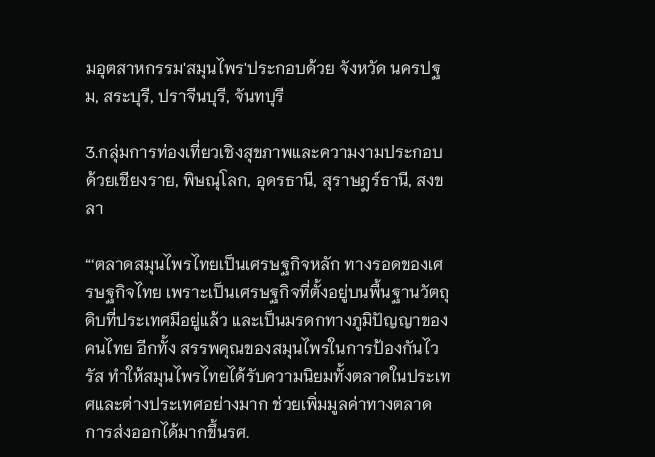มอุตสาหกรรม'สมุนไพร'ประกอบด้วย จังหวัด นครปฐม, สระบุรี, ปราจีนบุรี, จันทบุรี

3.กลุ่มการท่องเที่ยวเชิงสุขภาพและความงามประกอบด้วยเชียงราย, พิษณุโลก, อุดรธานี, สุราษฎร์ธานี, สงขลา

“‘ตลาดสมุนไพรไทยเป็นเศรษฐกิจหลัก ทางรอดของเศรษฐกิจไทย เพราะเป็นเศรษฐกิจที่ตั้งอยู่บนพื้นฐานวัตถุดิบที่ประเทศมีอยู่แล้ว และเป็นมรดกทางภูมิปัญญาของคนไทย อีกทั้ง สรรพคุณของสมุนไพรในการป้องกันไวรัส ทำให้สมุนไพรไทยได้รับความนิยมทั้งตลาดในประเทศและต่างประเทศอย่างมาก ช่วยเพิ่มมูลค่าทางตลาด การส่งออกได้มากขึ้นรศ.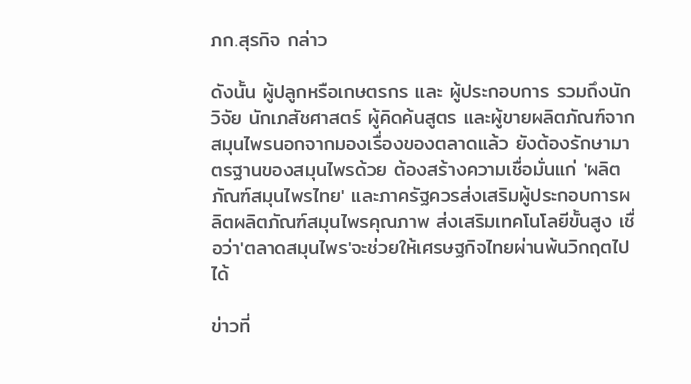ภก.สุรกิจ กล่าว

ดังนั้น ผู้ปลูกหรือเกษตรกร และ ผู้ประกอบการ รวมถึงนักวิจัย นักเภสัชศาสตร์ ผู้คิดค้นสูตร และผู้ขายผลิตภัณฑ์จากสมุนไพรนอกจากมองเรื่องของตลาดแล้ว ยังต้องรักษามาตรฐานของสมุนไพรด้วย ต้องสร้างความเชื่อมั่นแก่ 'ผลิตภัณฑ์สมุนไพรไทย' และภาครัฐควรส่งเสริมผู้ประกอบการผลิตผลิตภัณฑ์สมุนไพรคุณภาพ ส่งเสริมเทคโนโลยีขั้นสูง เชื่อว่า'ตลาดสมุนไพร'จะช่วยให้เศรษฐกิจไทยผ่านพ้นวิกฤตไปได้

ข่าวที่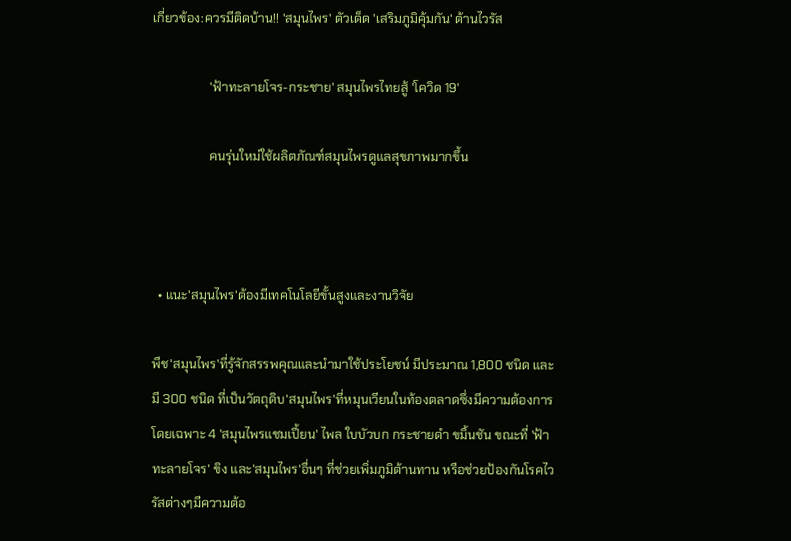เกี่ยวข้อง:ควรมีติดบ้าน!! 'สมุนไพร' ตัวเด็ด 'เสริมภูมิคุ้มกัน' ต้านไวรัส

                  'ฟ้าทะลายโจร-กระชาย' สมุนไพรไทยสู้ 'โควิด 19'

                  คนรุ่นใหม่ใช้ผลิตภัณฑ์สมุนไพรดูแลสุขภาพมากขึ้น



  • แนะ'สมุนไพร'ต้องมีเทคโนโลยีขั้นสูงและงานวิจัย

พืช'สมุนไพร'ที่รู้จักสรรพคุณและนำมาใช้ประโยชน์ มีประมาณ 1,800 ชนิด และมี 300 ชนิด ที่เป็นวัตถุดิบ'สมุนไพร'ที่หมุนเวียนในท้องตลาดซึ่งมีความต้องการ โดยเฉพาะ 4 'สมุนไพรแชมเปี้ยน' ไพล ใบบัวบก กระชายดำ ขมิ้นชัน ขณะที่ 'ฟ้าทะลายโจร' ขิง และ'สมุนไพร'อื่นๆ ที่ช่วยเพิ่มภูมิต้านทาน หรือช่วยป้องกันโรคไวรัสต่างๆมีความต้อ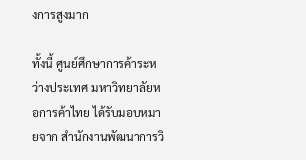งการสูงมาก

ทั้งนี้ ศูนย์ศึกษาการค้าระหว่างประเทศ มหาวิทยาลัยหอการค้าไทย ได้รับมอบหมายจาก สำนักงานพัฒนาการวิ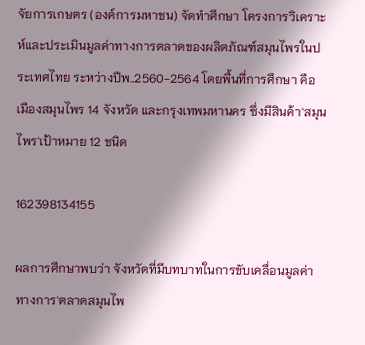จัยการเกษตร (องค์การมหาชน) จัดทำศึกษา โครงการวิเคราะห์และประเมินมูลค่าทางการตลาดของผลิตภัณฑ์สมุนไพรในประเทศไทย ระหว่างปีพ..2560-2564 โดยพื้นที่การศึกษา คือ เมืองสมุนไพร 14 จังหวัด และกรุงเทพมหานคร ซึ่งมีสินค้า'สมุนไพร'เป้าหมาย 12 ชนิด

162398134155

ผลการศึกษาพบว่า จังหวัดที่มีบทบาทในการขับเคลื่อนมูลค่าทางการ'ตลาดสมุนไพ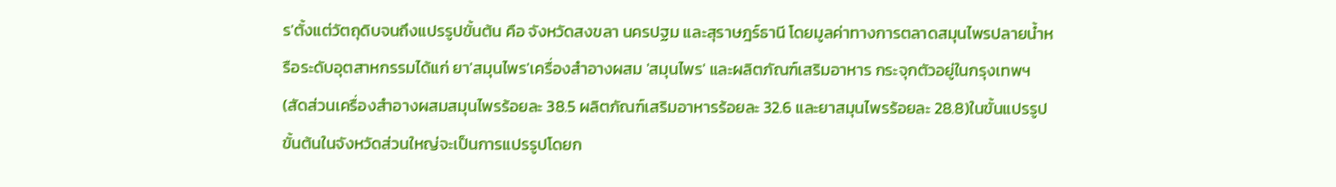ร'ตั้งแต่วัตถุดิบจนถึงแปรรูปขั้นต้น คือ จังหวัดสงขลา นครปฐม และสุราษฎร์ธานี โดยมูลค่าทางการตลาดสมุนไพรปลายน้ำหรือระดับอุตสาหกรรมได้แก่ ยา'สมุนไพร'เครื่องสำอางผสม 'สมุนไพร' และผลิตภัณฑ์เสริมอาหาร กระจุกตัวอยู่ในกรุงเทพฯ (สัดส่วนเครื่องสำอางผสมสมุนไพรร้อยละ 38.5 ผลิตภัณฑ์เสริมอาหารร้อยละ 32.6 และยาสมุนไพรร้อยละ 28.8)ในขั้นแปรรูปขั้นต้นในจังหวัดส่วนใหญ่จะเป็นการแปรรูปโดยก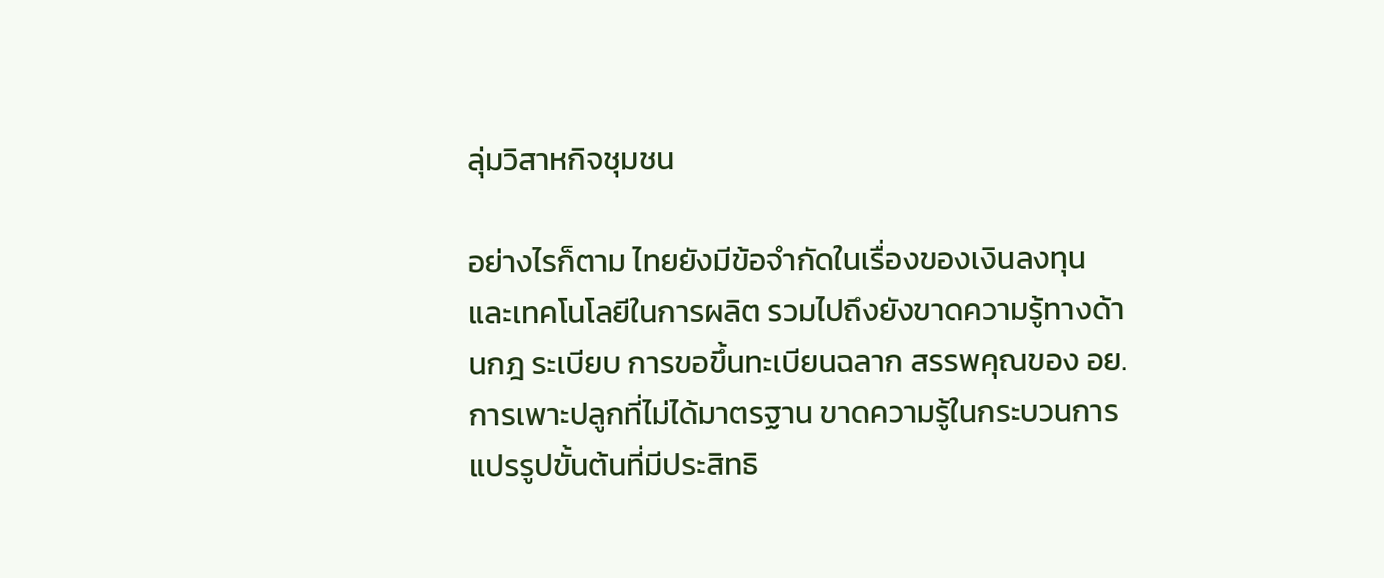ลุ่มวิสาหกิจชุมชน

อย่างไรก็ตาม ไทยยังมีข้อจำกัดในเรื่องของเงินลงทุนและเทคโนโลยีในการผลิต รวมไปถึงยังขาดความรู้ทางด้านกฎ ระเบียบ การขอขึ้นทะเบียนฉลาก สรรพคุณของ อย. การเพาะปลูกที่ไม่ได้มาตรฐาน ขาดความรู้ในกระบวนการแปรรูปขั้นต้นที่มีประสิทธิ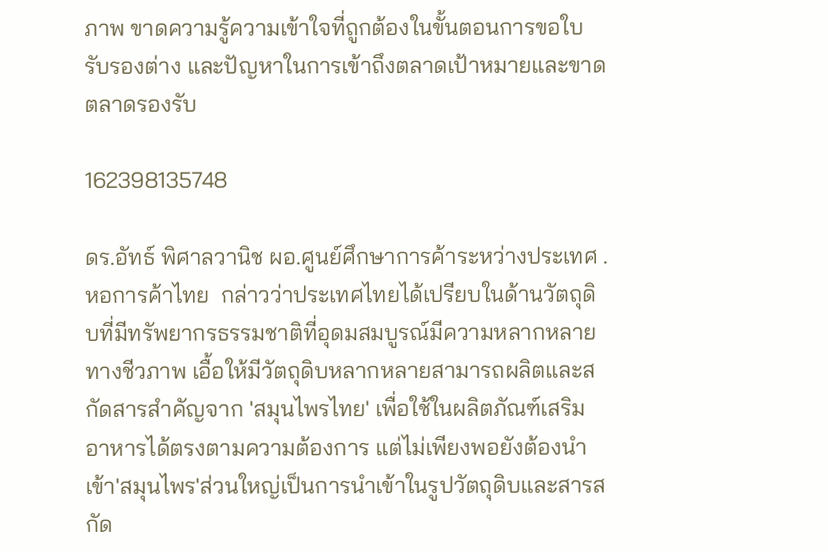ภาพ ขาดความรู้ความเข้าใจที่ถูกต้องในขั้นตอนการขอใบรับรองต่าง และปัญหาในการเข้าถึงตลาดเป้าหมายและขาดตลาดรองรับ

162398135748

ดร.อัทธ์ พิศาลวานิช ผอ.ศูนย์ศึกษาการค้าระหว่างประเทศ .หอการค้าไทย  กล่าวว่าประเทศไทยได้เปรียบในด้านวัตถุดิบที่มีทรัพยากรธรรมชาติที่อุดมสมบูรณ์มีความหลากหลายทางชีวภาพ เอื้อให้มีวัตถุดิบหลากหลายสามารถผลิตและสกัดสารสำคัญจาก 'สมุนไพรไทย' เพื่อใช้ในผลิตภัณฑ์เสริมอาหารได้ตรงตามความต้องการ แต่ไม่เพียงพอยังต้องนำเข้า'สมุนไพร'ส่วนใหญ่เป็นการนำเข้าในรูปวัตถุดิบและสารสกัด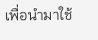เพื่อนำมาใช้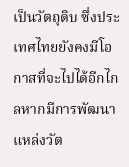เป็นวัตถุดิบ ซึ่งประเทศไทยยังคงมีโอกาสที่จะไปได้อีกไกลหากมีการพัฒนาแหล่งวัต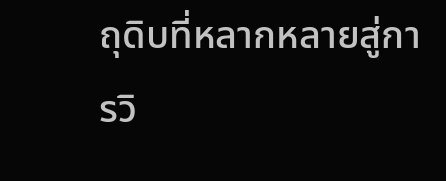ถุดิบที่หลากหลายสู่การวิ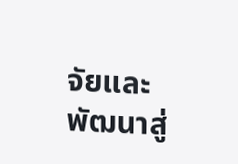จัยและพัฒนาสู่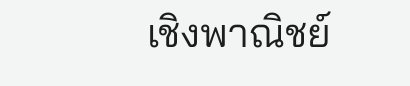เชิงพาณิชย์